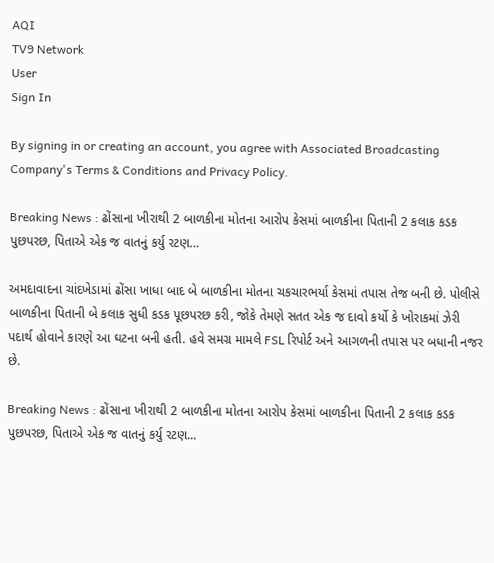AQI
TV9 Network
User
Sign In

By signing in or creating an account, you agree with Associated Broadcasting Company's Terms & Conditions and Privacy Policy.

Breaking News : ઢોંસાના ખીરાથી 2 બાળકીના મોતના આરોપ કેસમાં બાળકીના પિતાની 2 કલાક કડક પુછપરછ, પિતાએ એક જ વાતનું કર્યુ રટણ…

અમદાવાદના ચાંદખેડામાં ઢોંસા ખાધા બાદ બે બાળકીના મોતના ચકચારભર્યા કેસમાં તપાસ તેજ બની છે. પોલીસે બાળકીના પિતાની બે કલાક સુધી કડક પૂછપરછ કરી, જોકે તેમણે સતત એક જ દાવો કર્યો કે ખોરાકમાં ઝેરી પદાર્થ હોવાને કારણે આ ઘટના બની હતી. હવે સમગ્ર મામલે FSL રિપોર્ટ અને આગળની તપાસ પર બધાની નજર છે.

Breaking News : ઢોંસાના ખીરાથી 2 બાળકીના મોતના આરોપ કેસમાં બાળકીના પિતાની 2 કલાક કડક પુછપરછ, પિતાએ એક જ વાતનું કર્યુ રટણ...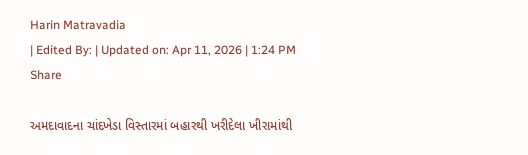Harin Matravadia
| Edited By: | Updated on: Apr 11, 2026 | 1:24 PM
Share

અમદાવાદના ચાંદખેડા વિસ્તારમાં બહારથી ખરીદેલા ખીરામાંથી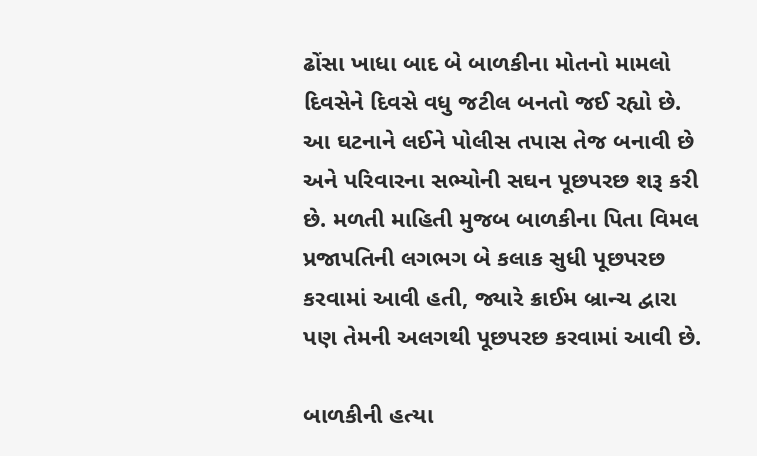ઢોંસા ખાધા બાદ બે બાળકીના મોતનો મામલો દિવસેને દિવસે વધુ જટીલ બનતો જઈ રહ્યો છે. આ ઘટનાને લઈને પોલીસ તપાસ તેજ બનાવી છે અને પરિવારના સભ્યોની સઘન પૂછપરછ શરૂ કરી છે. મળતી માહિતી મુજબ બાળકીના પિતા વિમલ પ્રજાપતિની લગભગ બે કલાક સુધી પૂછપરછ કરવામાં આવી હતી, જ્યારે ક્રાઈમ બ્રાન્ચ દ્વારા પણ તેમની અલગથી પૂછપરછ કરવામાં આવી છે.

બાળકીની હત્યા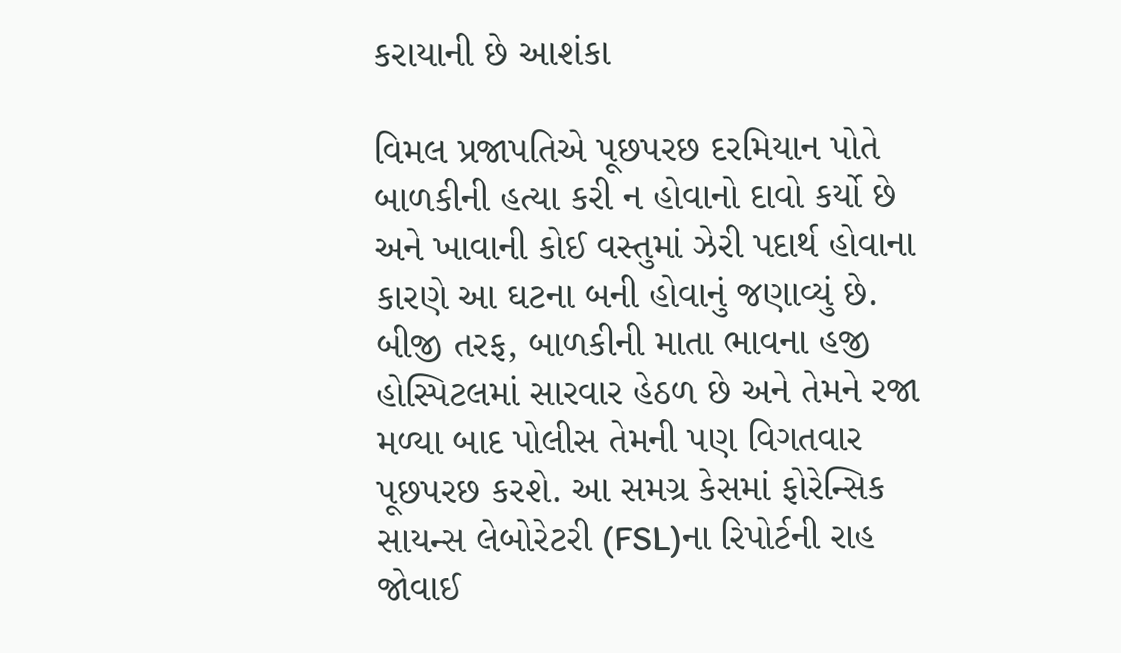કરાયાની છે આશંકા

વિમલ પ્રજાપતિએ પૂછપરછ દરમિયાન પોતે બાળકીની હત્યા કરી ન હોવાનો દાવો કર્યો છે અને ખાવાની કોઈ વસ્તુમાં ઝેરી પદાર્થ હોવાના કારણે આ ઘટના બની હોવાનું જણાવ્યું છે. બીજી તરફ, બાળકીની માતા ભાવના હજી હોસ્પિટલમાં સારવાર હેઠળ છે અને તેમને રજા મળ્યા બાદ પોલીસ તેમની પણ વિગતવાર પૂછપરછ કરશે. આ સમગ્ર કેસમાં ફોરેન્સિક સાયન્સ લેબોરેટરી (FSL)ના રિપોર્ટની રાહ જોવાઈ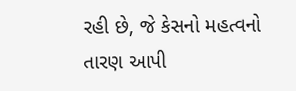રહી છે, જે કેસનો મહત્વનો તારણ આપી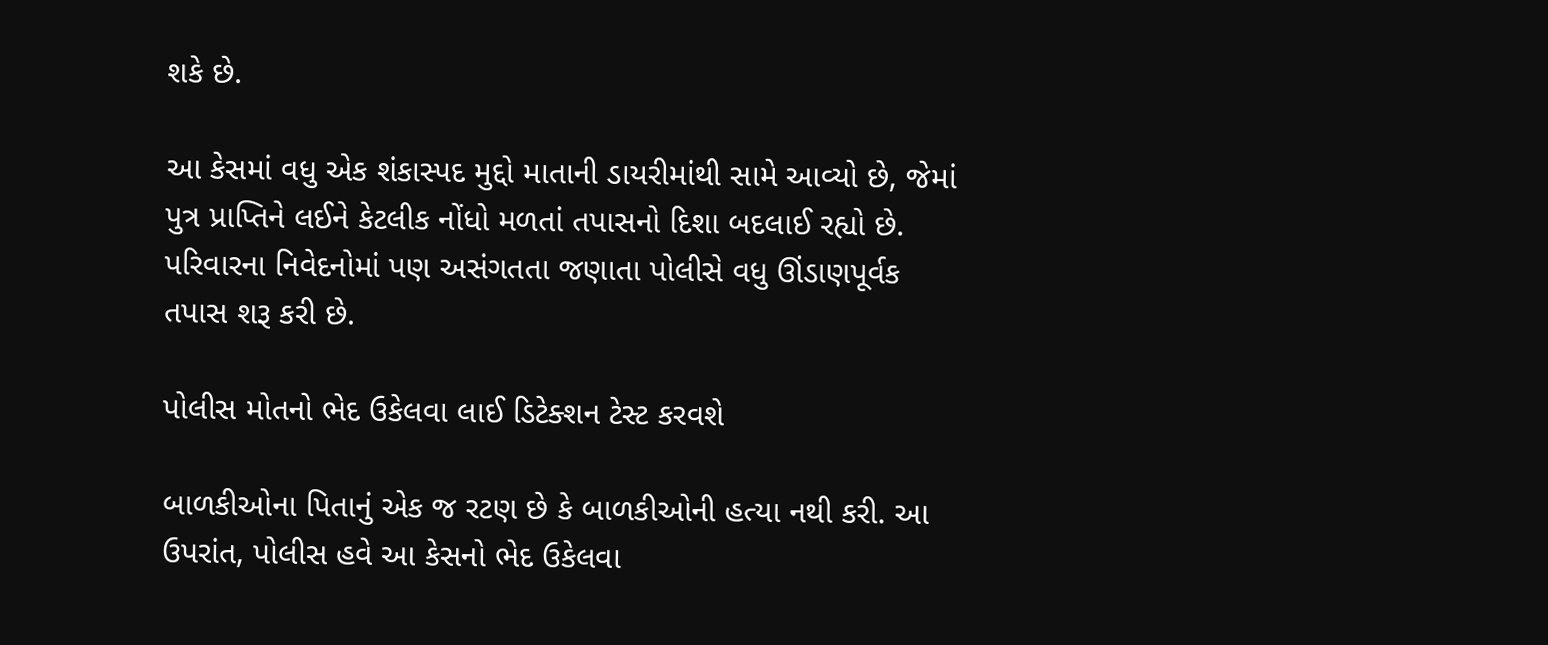શકે છે.

આ કેસમાં વધુ એક શંકાસ્પદ મુદ્દો માતાની ડાયરીમાંથી સામે આવ્યો છે, જેમાં પુત્ર પ્રાપ્તિને લઈને કેટલીક નોંધો મળતાં તપાસનો દિશા બદલાઈ રહ્યો છે. પરિવારના નિવેદનોમાં પણ અસંગતતા જણાતા પોલીસે વધુ ઊંડાણપૂર્વક તપાસ શરૂ કરી છે.

પોલીસ મોતનો ભેદ ઉકેલવા લાઈ ડિટેક્શન ટેસ્ટ કરવશે

બાળકીઓના પિતાનું એક જ રટણ છે કે બાળકીઓની હત્યા નથી કરી. આ ઉપરાંત, પોલીસ હવે આ કેસનો ભેદ ઉકેલવા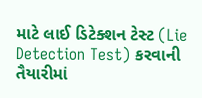માટે લાઈ ડિટેક્શન ટેસ્ટ (Lie Detection Test) કરવાની તૈયારીમાં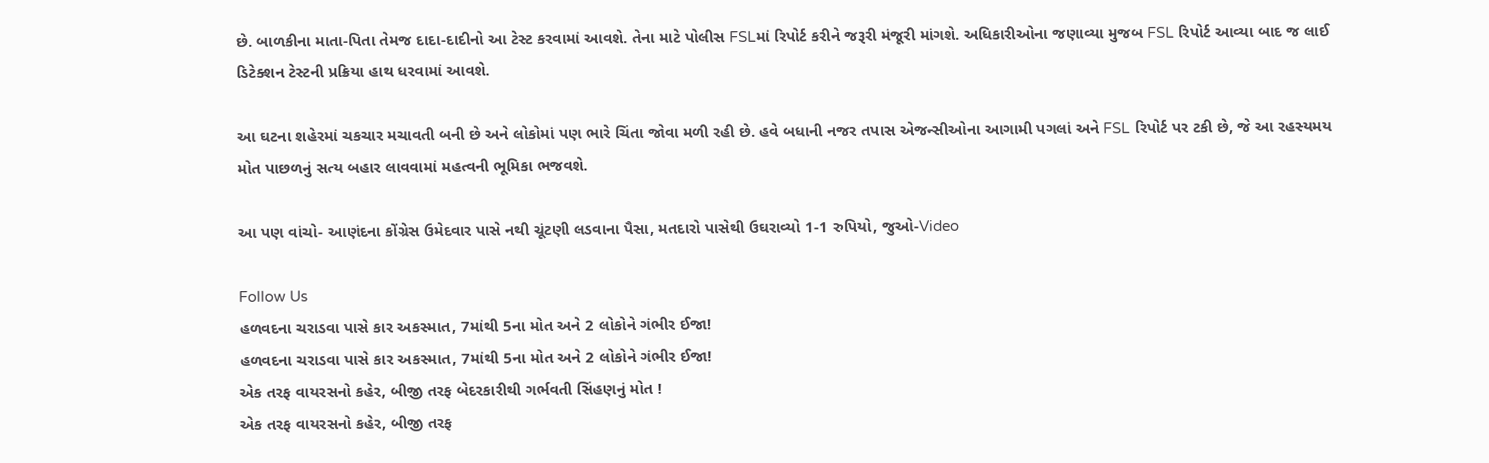છે. બાળકીના માતા-પિતા તેમજ દાદા-દાદીનો આ ટેસ્ટ કરવામાં આવશે. તેના માટે પોલીસ FSLમાં રિપોર્ટ કરીને જરૂરી મંજૂરી માંગશે. અધિકારીઓના જણાવ્યા મુજબ FSL રિપોર્ટ આવ્યા બાદ જ લાઈ ડિટેક્શન ટેસ્ટની પ્રક્રિયા હાથ ધરવામાં આવશે.

આ ઘટના શહેરમાં ચકચાર મચાવતી બની છે અને લોકોમાં પણ ભારે ચિંતા જોવા મળી રહી છે. હવે બધાની નજર તપાસ એજન્સીઓના આગામી પગલાં અને FSL રિપોર્ટ પર ટકી છે, જે આ રહસ્યમય મોત પાછળનું સત્ય બહાર લાવવામાં મહત્વની ભૂમિકા ભજવશે.

આ પણ વાંચો- આણંદના કોંગ્રેસ ઉમેદવાર પાસે નથી ચૂંટણી લડવાના પૈસા, મતદારો પાસેથી ઉઘરાવ્યો 1-1 રુપિયો, જુઓ-Video

Follow Us
હળવદના ચરાડવા પાસે કાર અકસ્માત, 7માંથી 5ના મોત અને 2 લોકોને ગંભીર ઈજા!
હળવદના ચરાડવા પાસે કાર અકસ્માત, 7માંથી 5ના મોત અને 2 લોકોને ગંભીર ઈજા!
એક તરફ વાયરસનો કહેર, બીજી તરફ બેદરકારીથી ગર્ભવતી સિંહણનું મોત !
એક તરફ વાયરસનો કહેર, બીજી તરફ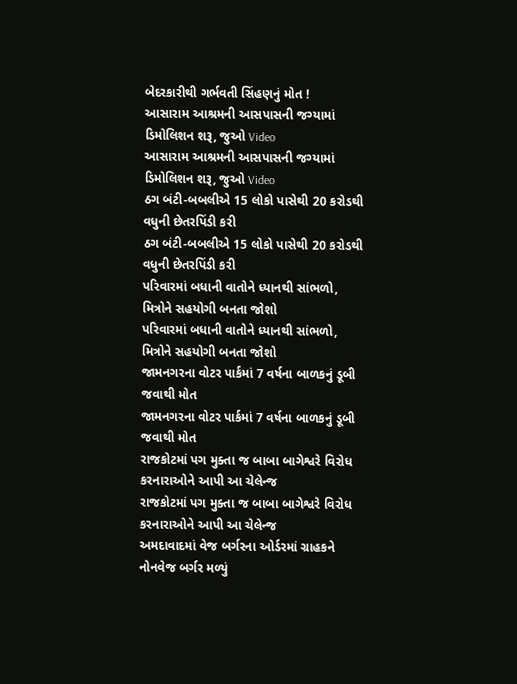બેદરકારીથી ગર્ભવતી સિંહણનું મોત !
આસારામ આશ્રમની આસપાસની જગ્યામાં ડિમોલિશન શરૂ, જુઓ Video
આસારામ આશ્રમની આસપાસની જગ્યામાં ડિમોલિશન શરૂ, જુઓ Video
ઠગ બંટી-બબલીએ 15 લોકો પાસેથી 20 કરોડથી વધુની છેતરપિંડી કરી
ઠગ બંટી-બબલીએ 15 લોકો પાસેથી 20 કરોડથી વધુની છેતરપિંડી કરી
પરિવારમાં બધાની વાતોને ધ્યાનથી સાંભળો, મિત્રોને સહયોગી બનતા જોશો
પરિવારમાં બધાની વાતોને ધ્યાનથી સાંભળો, મિત્રોને સહયોગી બનતા જોશો
જામનગરના વોટર પાર્કમાં 7 વર્ષના બાળકનું ડૂબી જવાથી મોત
જામનગરના વોટર પાર્કમાં 7 વર્ષના બાળકનું ડૂબી જવાથી મોત
રાજકોટમાં પગ મુક્તા જ બાબા બાગેશ્વરે વિરોધ કરનારાઓને આપી આ ચેલેન્જ
રાજકોટમાં પગ મુક્તા જ બાબા બાગેશ્વરે વિરોધ કરનારાઓને આપી આ ચેલેન્જ
અમદાવાદમાં વેજ બર્ગરના ઓર્ડરમાં ગ્રાહકને નોનવેજ બર્ગર મળ્યું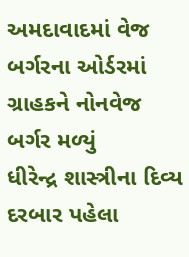અમદાવાદમાં વેજ બર્ગરના ઓર્ડરમાં ગ્રાહકને નોનવેજ બર્ગર મળ્યું
ધીરેન્દ્ર શાસ્ત્રીના દિવ્ય દરબાર પહેલા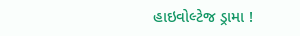હાઇવોલ્ટેજ ડ્રામા !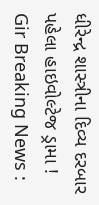ધીરેન્દ્ર શાસ્ત્રીના દિવ્ય દરબાર પહેલા હાઇવોલ્ટેજ ડ્રામા !
Gir Breaking News :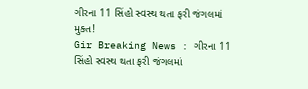ગીરના 11 સિંહો સ્વસ્થ થતા ફરી જંગલમાં મુક્ત!
Gir Breaking News : ગીરના 11 સિંહો સ્વસ્થ થતા ફરી જંગલમાં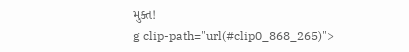મુક્ત!
g clip-path="url(#clip0_868_265)">